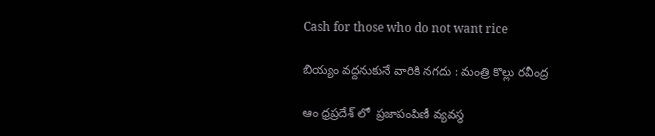Cash for those who do not want rice

బియ్యం వద్దనుకునే వారికి నగదు : మంత్రి కొల్లు రవీంద్ర

ఆం ధ్రప్రదేశ్ లో  ప్రజాపంపిణీ వ్యవస్థ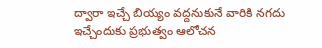ద్వారా ఇచ్చే బియ్యం వద్దనుకునే వారికి నగదు ఇచ్చేందుకు ప్రభుత్వం ఆలోచన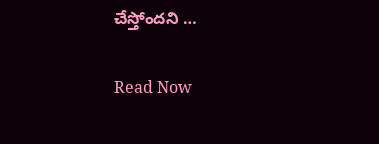చేస్తోందని …

Read Now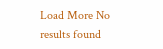Load More No results found